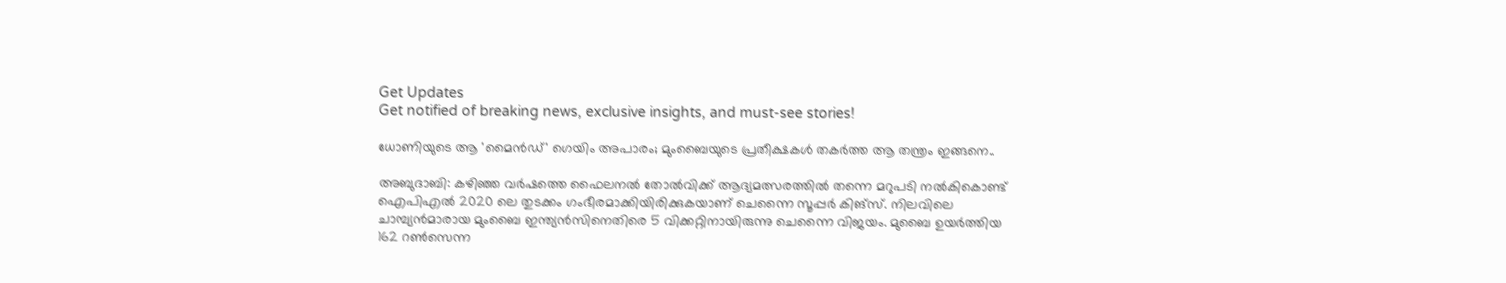Get Updates
Get notified of breaking news, exclusive insights, and must-see stories!

ധോണിയുടെ ആ 'മൈന്‍ഡ്' ഗെയിം അപാരം; മുംബൈയുടെ പ്രതീക്ഷകള്‍ തകര്‍ത്ത ആ തന്ത്രം ഇങ്ങനെ..

അബുദാബി: കഴിഞ്ഞ വര്‍ഷത്തെ ഫൈലനല്‍ തോല്‍വിക്ക് ആദ്യമത്സരത്തില്‍ തന്നെ മറുപടി നല്‍കികൊണ്ട് ഐപിഎല്‍ 2020 ലെ തുടക്കം ഗംഭീരമാക്കിയിരിക്കുകയാണ് ചെന്നൈ സൂപ്പര്‍ കിങ്സ്. നിലവിലെ ചാമ്പ്യന്‍മാരായ മുംബൈ ഇന്ത്യന്‍സിനെതിരെ 5 വിക്കറ്റിനായിരുന്നു ചെന്നൈ വിജയം. മുബൈ ഉയര്‍ത്തിയ 162 റണ്‍സെന്ന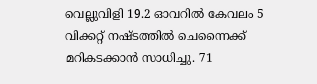വെല്ലുവിളി 19.2 ഓവറില്‍ കേവലം 5 വിക്കറ്റ് നഷ്ടത്തില്‍ ചെന്നൈക്ക് മറികടക്കാന്‍ സാധിച്ചു. 71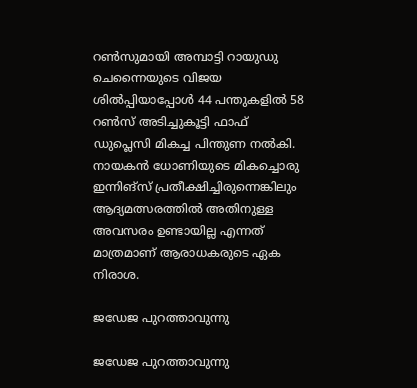റണ്‍സുമായി അമ്പാട്ടി റായുഡു ചെന്നൈയുടെ വിജയ ശില്‍പ്പിയാപ്പോള്‍ 44 പന്തുകളിൽ 58 റണ്‍സ് അടിച്ചുകൂട്ടി ഫാഫ് ഡുപ്ലെസി മികച്ച പിന്തുണ നല്‍കി. നായകന്‍ ധോണിയുടെ മികച്ചൊരു ഇന്നിങ്സ് പ്രതീക്ഷിച്ചിരുന്നെങ്കിലും ആദ്യമത്സരത്തില്‍ അതിനുള്ള അവസരം ഉണ്ടായില്ല എന്നത് മാത്രമാണ് ആരാധകരുടെ ഏക നിരാശ.

ജഡേജ പുറത്താവുന്നു

ജഡേജ പുറത്താവുന്നു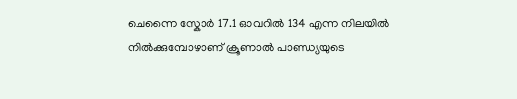ചെന്നൈ സ്കോര്‍ 17.1 ഓവറില്‍ 134 എന്ന നിലയില്‍ നില്‍ക്കുമ്പോഴാണ് ക്രൂണാല്‍ പാണ്ഡ്യയുടെ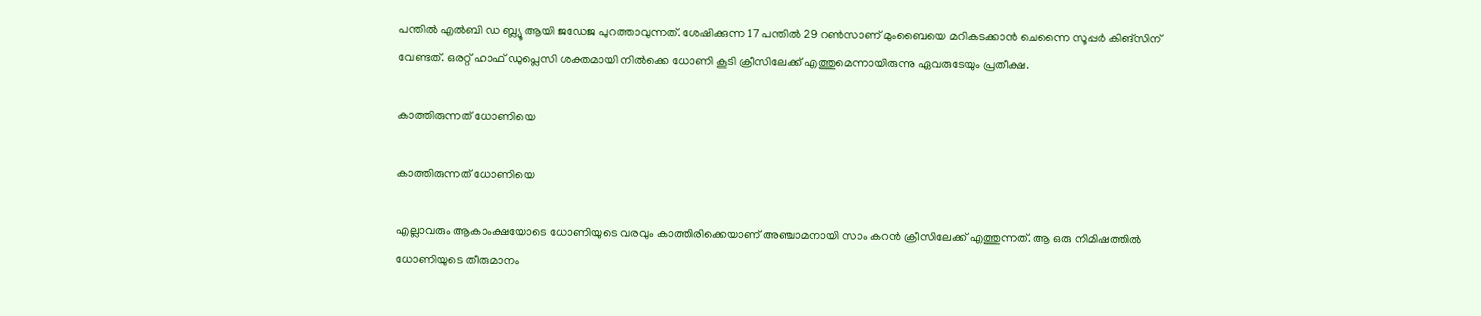പന്തില്‍ എല്‍ബി ഡ ബ്ല്യൂ ആയി ജഡേജ പുറത്താവുന്നത്. ശേഷിക്കുന്ന 17 പന്തില്‍ 29 റണ്‍സാണ് മുംബൈയെ മറികടക്കാന്‍ ചെന്നൈ സൂപ്പര്‍ കിങ്സിന് വേണ്ടത്. ഒരറ്റ് ഹാഫ് ഡുപ്ലെസി ശക്തമായി നില്‍ക്കെ ധോണി കൂടി ക്രീസിലേക്ക് എത്തുമെന്നായിരുന്നു ഏവരുടേയും പ്രതീക്ഷ.

കാത്തിരുന്നത് ധോണിയെ

കാത്തിരുന്നത് ധോണിയെ

എല്ലാവരും ആകാംക്ഷയോടെ ധോണിയുടെ വരവും കാത്തിരിക്കെയാണ് അഞ്ചാമനായി സാം കറന്‍ ക്രീസിലേക്ക് എത്തുന്നത്. ആ ഒരു നിമിഷത്തില്‍ ധോണിയുടെ തീരുമാനം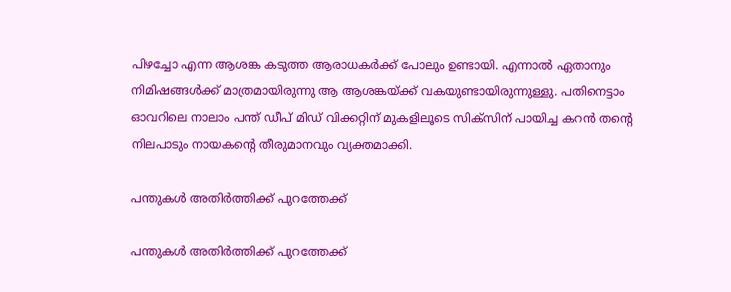പിഴച്ചോ എന്ന ആശങ്ക കടുത്ത ആരാധകര്‍ക്ക് പോലും ഉണ്ടായി. എന്നാല്‍ ഏതാനും നിമിഷങ്ങള്‍ക്ക് മാത്രമായിരുന്നു ആ ആശങ്കയ്ക്ക് വകയുണ്ടായിരുന്നുള്ളു. പതിനെട്ടാം ഓവറിലെ നാലാം പന്ത് ഡീപ് മിഡ് വിക്കറ്റിന് മുകളിലൂടെ സിക്‌സിന് പായിച്ച കറന്‍ തന്‍റെ നിലപാടും നായകന്‍റെ തീരുമാനവും വ്യക്തമാക്കി.

പന്തുകള്‍ അതിര്‍ത്തിക്ക് പുറത്തേക്ക്

പന്തുകള്‍ അതിര്‍ത്തിക്ക് പുറത്തേക്ക്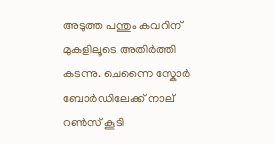അടുത്ത പന്തും കവറിന് മുകളിലൂടെ അതിര്‍ത്തി കടന്നു. ചെന്നൈ സ്കോര്‍ ബോര്‍ഡിലേക്ക് നാല് റണ്‍സ് കൂടി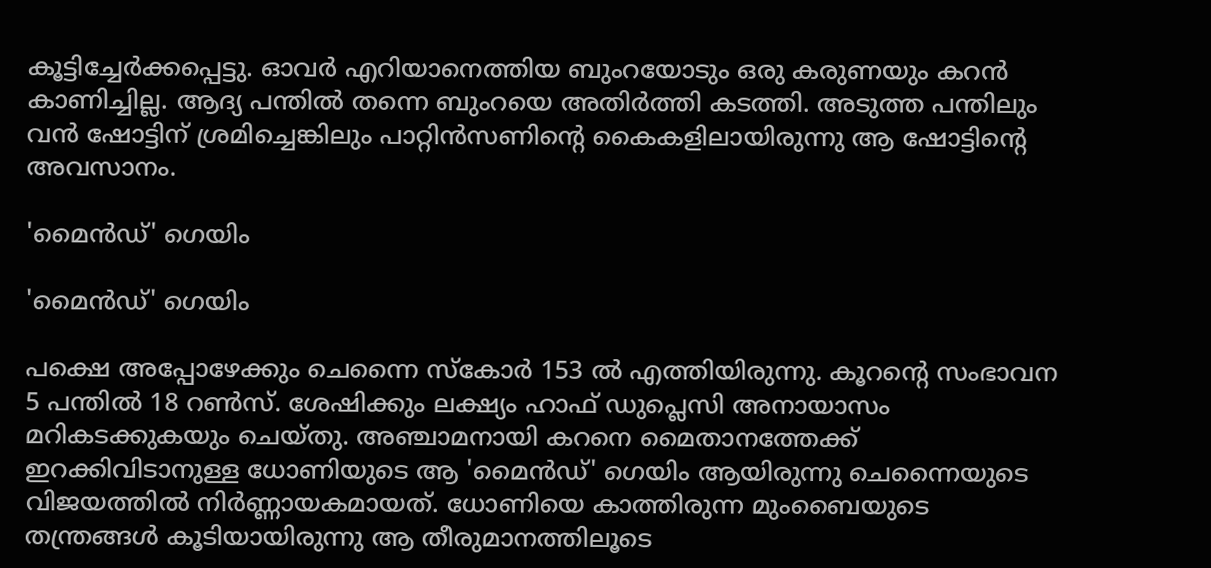കൂട്ടിച്ചേര്‍ക്കപ്പെട്ടു. ഓവര്‍ എറിയാനെത്തിയ ബുംറയോടും ഒരു കരുണയും കറന്‍ കാണിച്ചില്ല. ആദ്യ പന്തില്‍ തന്നെ ബുംറയെ അതിര്‍ത്തി കടത്തി. അടുത്ത പന്തിലും വന്‍ ഷോട്ടിന് ശ്രമിച്ചെങ്കിലും പാറ്റിന്‍സണിന്‍റെ കൈകളിലായിരുന്നു ആ ഷോട്ടിന്‍റെ അവസാനം.

'മൈന്‍ഡ്' ഗെയിം

'മൈന്‍ഡ്' ഗെയിം

പക്ഷെ അപ്പോഴേക്കും ചെന്നൈ സ്കോര്‍ 153 ല്‍ എത്തിയിരുന്നു. കൂറന്റെ സംഭാവന 5 പന്തില്‍ 18 റണ്‍സ്. ശേഷിക്കും ലക്ഷ്യം ഹാഫ് ഡുപ്ലെസി അനായാസം മറികടക്കുകയും ചെയ്തു. അഞ്ചാമനായി കറനെ മൈതാനത്തേക്ക് ഇറക്കിവിടാനുള്ള ധോണിയുടെ ആ 'മൈന്‍ഡ്' ഗെയിം ആയിരുന്നു ചെന്നൈയുടെ വിജയത്തില്‍ നിര്‍ണ്ണായകമായത്. ധോണിയെ കാത്തിരുന്ന മുംബൈയുടെ തന്ത്രങ്ങള്‍ കൂടിയായിരുന്നു ആ തീരുമാനത്തിലൂടെ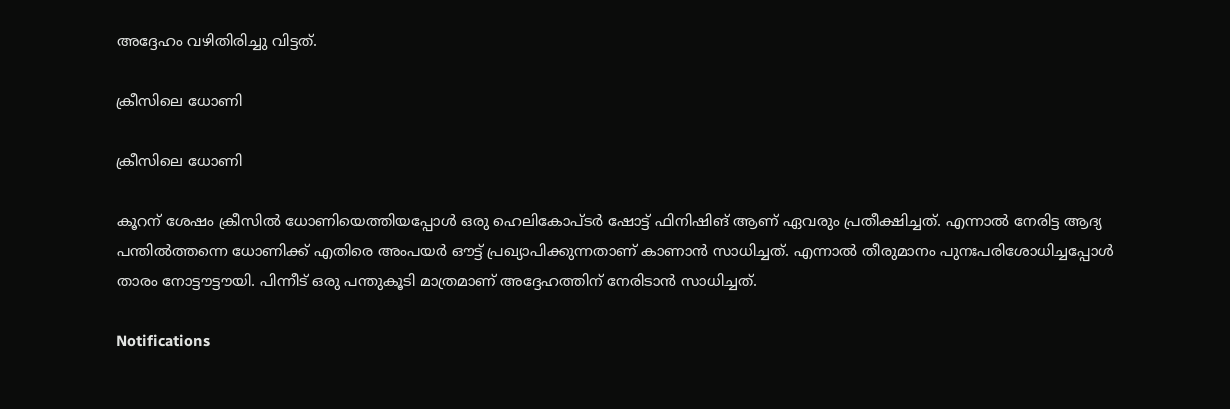അദ്ദേഹം വഴിതിരിച്ചു വിട്ടത്.

ക്രീസിലെ ധോണി

ക്രീസിലെ ധോണി

കൂറന് ശേഷം ക്രീസില്‍ ധോണിയെത്തിയപ്പോള്‍ ഒരു ഹെലികോപ്ടര്‍ ഷോട്ട് ഫിനിഷിങ് ആണ് ഏവരും പ്രതീക്ഷിച്ചത്. എന്നാല്‍ നേരിട്ട ആദ്യ പന്തില്‍ത്തന്നെ ധോണിക്ക് എതിരെ അംപയര്‍ ഔട്ട് പ്രഖ്യാപിക്കുന്നതാണ് കാണാന്‍ സാധിച്ചത്. എന്നാല്‍ തീരുമാനം പുനഃപരിശോധിച്ചപ്പോള്‍ താരം നോട്ടൗട്ടൗയി. പിന്നീട് ഒരു പന്തുകൂടി മാത്രമാണ് അദ്ദേഹത്തിന് നേരിടാന്‍ സാധിച്ചത്.

Notifications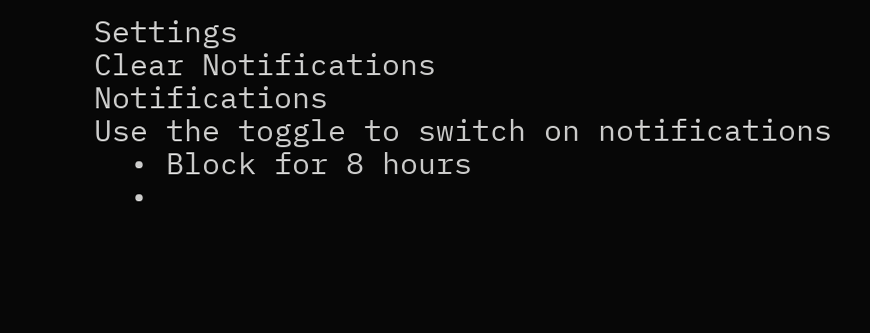Settings
Clear Notifications
Notifications
Use the toggle to switch on notifications
  • Block for 8 hours
  •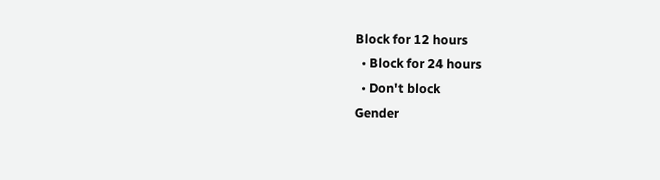Block for 12 hours
  • Block for 24 hours
  • Don't block
Gender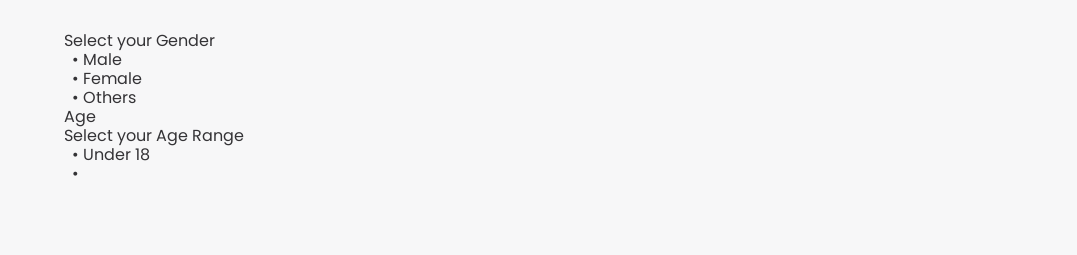Select your Gender
  • Male
  • Female
  • Others
Age
Select your Age Range
  • Under 18
  •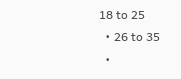18 to 25
  • 26 to 35
  •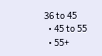36 to 45
  • 45 to 55
  • 55+